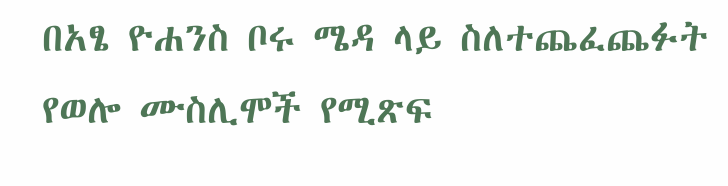በአፄ ዮሐንስ ቦሩ ሜዳ ላይ ስለተጨፈጨፉት የወሎ ሙስሊሞች የሚጽፍ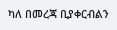ካለ በመረጃ ቢያቀርብልን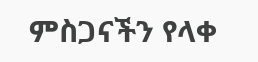ምስጋናችን የላቀ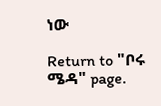ነው

Return to "ቦሩ ሜዳ" page.